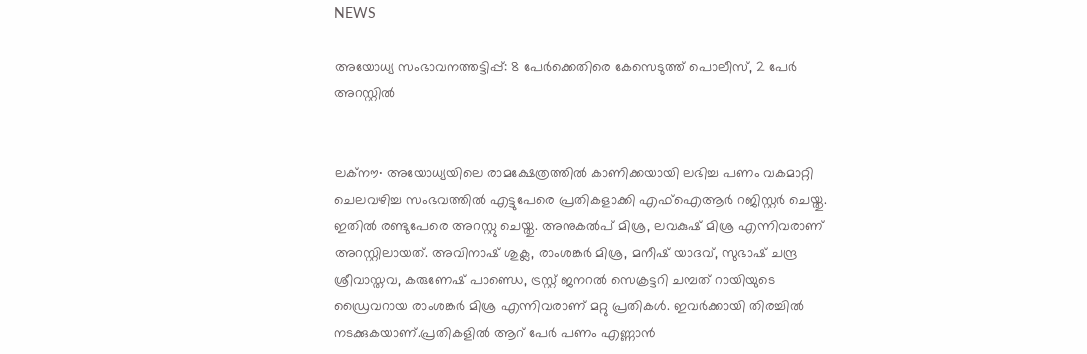NEWS

അയോധ്യ സംഭാവനത്തട്ടിപ്പ്: 8 പേർക്കെതിരെ കേസെടുത്ത് പൊലീസ്, 2 പേർ അറസ്റ്റിൽ


ലക്നൗ∙ അയോധ്യയിലെ രാമക്ഷേത്രത്തിൽ കാണിക്കയായി ലഭിച്ച പണം വകമാറ്റി ചെലവഴിച്ച സംഭവത്തിൽ എട്ടുപേരെ പ്രതികളാക്കി എഫ്ഐആർ റജിസ്റ്റർ ചെയ്തു. ഇതിൽ രണ്ടുപേരെ അറസ്റ്റു ചെയ്തു. അനുകൽപ് മിശ്ര, ലവകുഷ് മിശ്ര എന്നിവരാണ് അറസ്റ്റിലായത്. അവിനാഷ് ശുക്ല, രാംശങ്കർ മിശ്ര, മനീഷ് യാദവ്, സുഭാഷ് ചന്ദ്ര ശ്രീവാസ്തവ, കരുണേഷ് പാണ്ഡെ, ട്രസ്റ്റ് ജനറൽ സെക്രട്ടറി ചമ്പത് റായിയുടെ ഡ്രൈവറായ രാംശങ്കർ മിശ്ര എന്നിവരാണ് മറ്റു പ്രതികൾ. ഇവർക്കായി തിരച്ചിൽ നടക്കുകയാണ്.പ്രതികളിൽ ആറ് പേർ പണം എണ്ണാൻ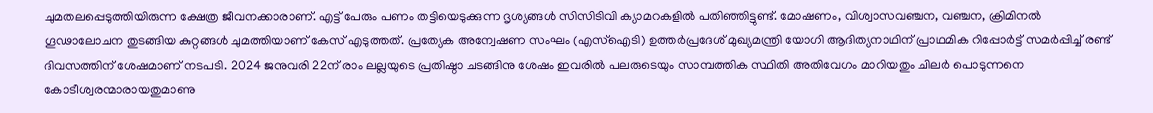ചുമതലപ്പെടുത്തിയിരുന്ന ക്ഷേത്ര ജീവനക്കാരാണ്. എട്ട് പേരും പണം തട്ടിയെടുക്കുന്ന ദൃശ്യങ്ങൾ സിസിടിവി ക്യാമറകളിൽ പതിഞ്ഞിട്ടുണ്ട്. മോഷണം, വിശ്വാസവഞ്ചന, വഞ്ചന, ക്രിമിനൽ ഗൂഢാലോചന തുടങ്ങിയ കുറ്റങ്ങൾ ചുമത്തിയാണ് കേസ് എടുത്തത്. പ്രത്യേക അന്വേഷണ സംഘം (എസ്ഐടി) ഉത്തർപ്രദേശ് മുഖ്യമന്ത്രി യോഗി ആദിത്യനാഥിന് പ്രാഥമിക റിപ്പോർട്ട് സമർപ്പിച്ച് രണ്ട് ദിവസത്തിന് ശേഷമാണ് നടപടി. 2024 ജനുവരി 22ന് രാം ലല്ലയുടെ പ്രതിഷ്ഠാ ചടങ്ങിനു ശേഷം ഇവരിൽ പലരുടെയും സാമ്പത്തിക സ്ഥിതി അതിവേഗം മാറിയതും ചിലർ പൊടുന്നനെ കോടീശ്വരന്മാരായതുമാണു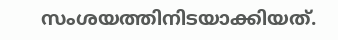സംശയത്തിനിടയാക്കിയത്.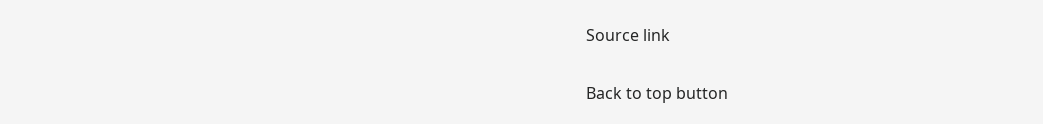Source link

Back to top button